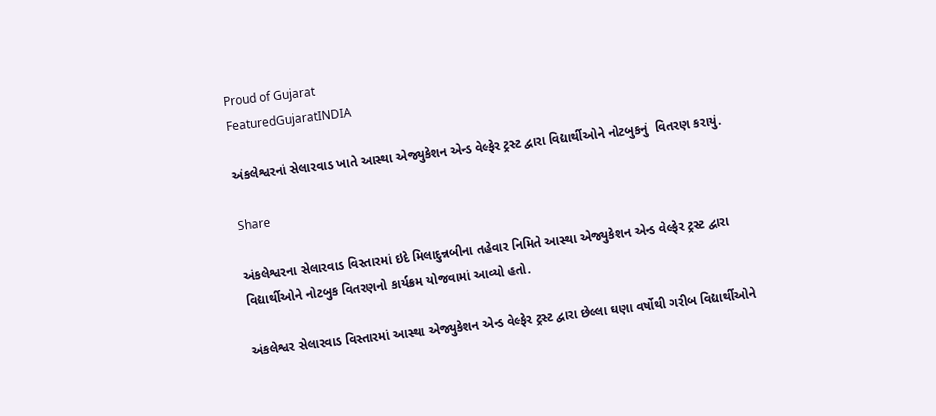Proud of Gujarat
FeaturedGujaratINDIA

અંકલેશ્વરનાં સેલારવાડ ખાતે આસ્થા એજ્યુકેશન એન્ડ વેલ્ફેર ટ્રસ્ટ દ્વારા વિદ્યાર્થીઓને નોટબુકનું  વિતરણ કરાયું.

Share

અંકલેશ્વરના સેલારવાડ વિસ્તારમાં ઇદે મિલાદુન્નબીના તહેવાર નિમિતે આસ્થા એજ્યુકેશન એન્ડ વેલ્ફેર ટ્રસ્ટ દ્વારા વિદ્યાર્થીઓને નોટબુક વિતરણનો કાર્યક્રમ યોજવામાં આવ્યો હતો.

અંકલેશ્વર સેલારવાડ વિસ્તારમાં આસ્થા એજ્યુકેશન એન્ડ વેલ્ફેર ટ્રસ્ટ દ્વારા છેલ્લા ઘણા વર્ષોથી ગરીબ વિદ્યાર્થીઓને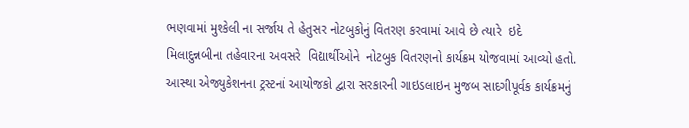ભણવામાં મુશ્કેલી ના સર્જાય તે હેતુસર નોટબુકોનું વિતરણ કરવામાં આવે છે ત્યારે  ઇદે મિલાદુન્નબીના તહેવારના અવસરે  વિદ્યાર્થીઓને  નોટબુક વિતરણનો કાર્યક્રમ યોજવામાં આવ્યો હતો. આસ્થા એજ્યુકેશનના ટ્રસ્ટનાં આયોજકો દ્વારા સરકારની ગાઇડલાઇન મુજબ સાદગીપૂર્વક કાર્યક્રમનું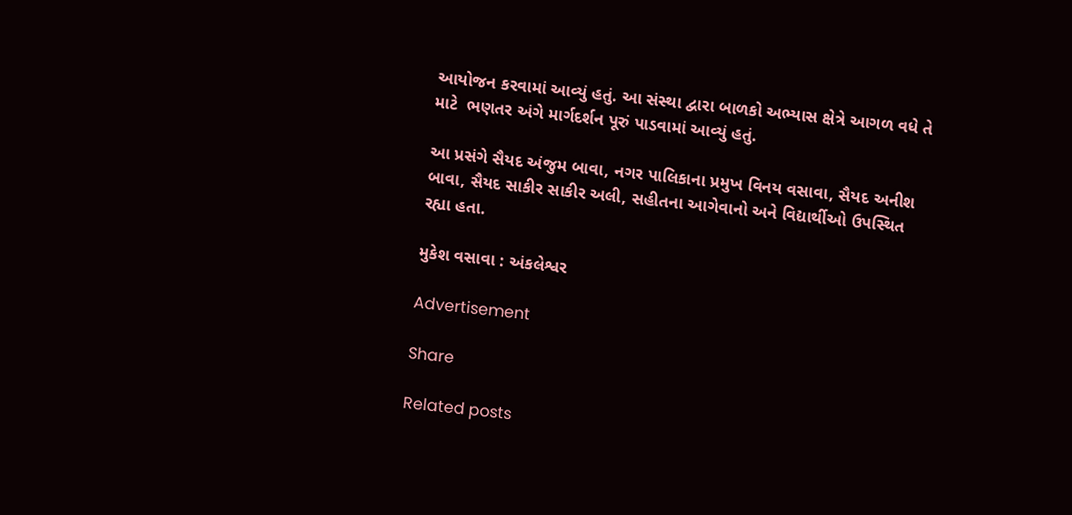આયોજન કરવામાં આવ્યું હતું. આ સંસ્થા દ્વારા બાળકો અભ્યાસ ક્ષેત્રે આગળ વધે તે માટે  ભણતર અંગે માર્ગદર્શન પૂરું પાડવામાં આવ્યું હતું.

આ પ્રસંગે સૈયદ અંજુમ બાવા, નગર પાલિકાના પ્રમુખ વિનય વસાવા, સૈયદ અનીશ બાવા, સૈયદ સાકીર સાકીર અલી, સહીતના આગેવાનો અને વિદ્યાર્થીઓ ઉપસ્થિત રહ્યા હતા.

મુકેશ વસાવા : અંકલેશ્વર

Advertisement

Share

Related posts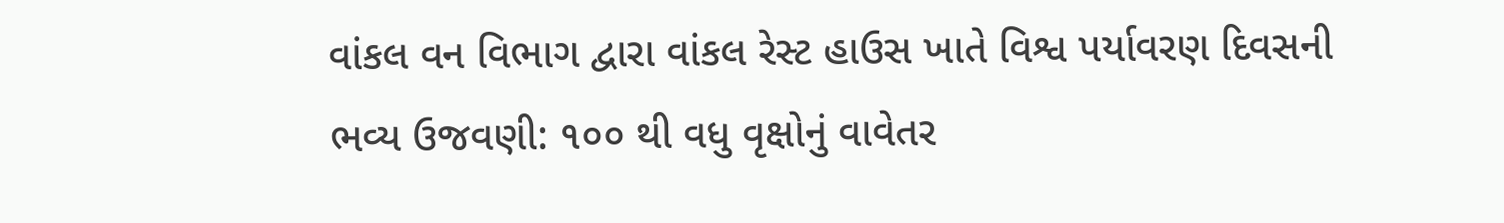વાંકલ વન વિભાગ દ્વારા વાંકલ રેસ્ટ હાઉસ ખાતે વિશ્વ પર્યાવરણ દિવસની ભવ્ય ઉજવણી: ૧૦૦ થી વધુ વૃક્ષોનું વાવેતર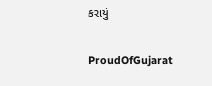કરાયું

ProudOfGujarat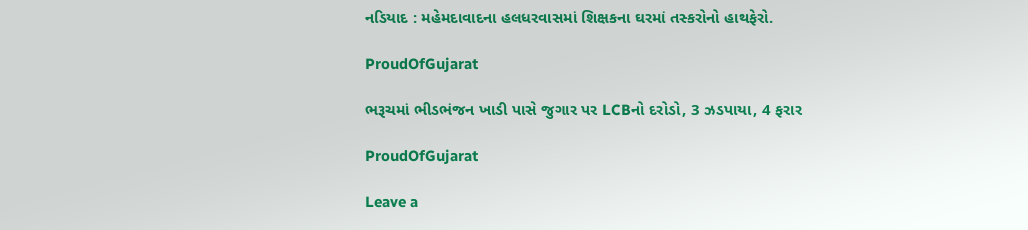નડિયાદ : મહેમદાવાદના હલધરવાસમાં શિક્ષકના ઘરમાં તસ્કરોનો હાથફેરો.

ProudOfGujarat

ભરૂચમાં ભીડભંજન ખાડી પાસે જુગાર પર LCBનો દરોડો, 3 ઝડપાયા, 4 ફરાર

ProudOfGujarat

Leave a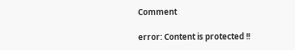Comment

error: Content is protected !!